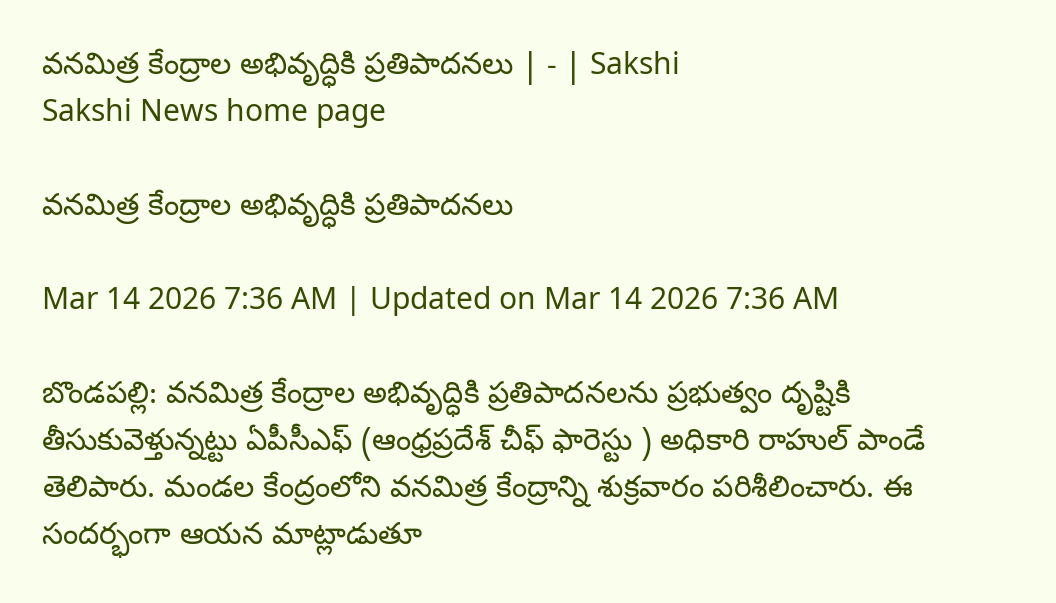వనమిత్ర కేంద్రాల అభివృద్ధికి ప్రతిపాదనలు | - | Sakshi
Sakshi News home page

వనమిత్ర కేంద్రాల అభివృద్ధికి ప్రతిపాదనలు

Mar 14 2026 7:36 AM | Updated on Mar 14 2026 7:36 AM

బొండపల్లి: వనమిత్ర కేంద్రాల అభివృద్ధికి ప్రతిపాదనలను ప్రభుత్వం దృష్టికి తీసుకువెళ్తున్నట్టు ఏపీసీఎఫ్‌ (ఆంధ్రప్రదేశ్‌ చీఫ్‌ ఫారెస్టు ) అధికారి రాహుల్‌ పాండే తెలిపారు. మండల కేంద్రంలోని వనమిత్ర కేంద్రాన్ని శుక్రవారం పరిశీలించారు. ఈ సందర్భంగా ఆయన మాట్లాడుతూ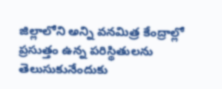జిల్లాలోని అన్ని వనమిత్ర కేంద్రాల్లో ప్రసుత్తం ఉన్న పరిస్థితులను తెలుసుకునేందుకు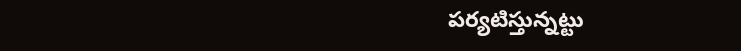పర్యటిస్తున్నట్టు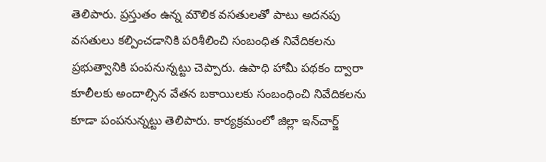తెలిపారు. ప్రస్తుతం ఉన్న మౌలిక వసతులతో పాటు అదనపు వసతులు కల్పించడానికి పరిశీలించి సంబంధిత నివేదికలను ప్రభుత్వానికి పంపనున్నట్టు చెప్పారు. ఉపాధి హామీ పథకం ద్వారా కూలీలకు అందాల్సిన వేతన బకాయిలకు సంబంధించి నివేదికలను కూడా పంపనున్నట్టు తెలిపారు. కార్యక్రమంలో జిల్లా ఇన్‌చార్జ్‌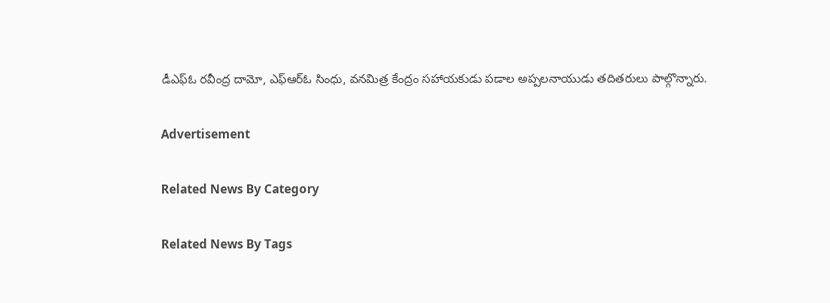డీఎఫ్‌ఓ రవీంద్ర దామో, ఎఫ్‌ఆర్‌ఓ సింధు, వనమిత్ర కేంద్రం సహాయకుడు పడాల అప్పలనాయుడు తదితరులు పాల్గొన్నారు.

Advertisement

Related News By Category

Related News By Tags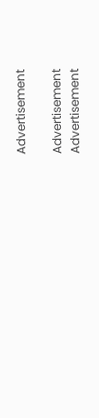Advertisement

Advertisement
Advertisement